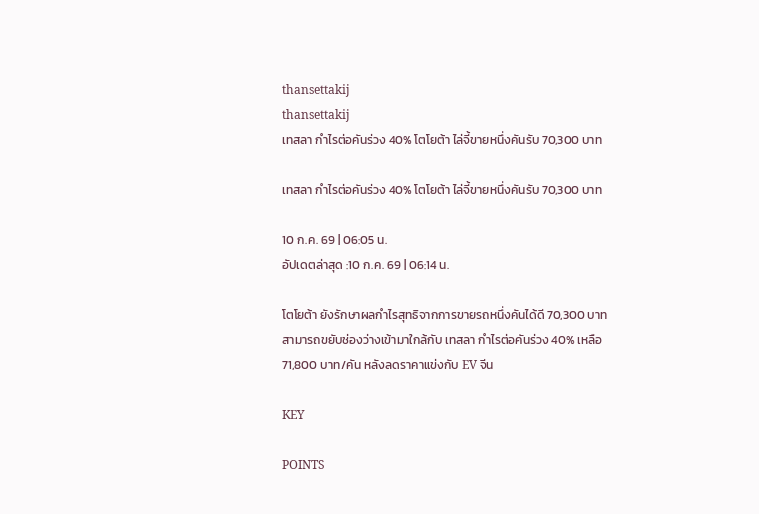thansettakij
thansettakij
เทสลา กำไรต่อคันร่วง 40% โตโยต้า ไล่จี้ขายหนึ่งคันรับ 70,300 บาท

เทสลา กำไรต่อคันร่วง 40% โตโยต้า ไล่จี้ขายหนึ่งคันรับ 70,300 บาท

10 ก.ค. 69 | 06:05 น.
อัปเดตล่าสุด :10 ก.ค. 69 | 06:14 น.

โตโยต้า ยังรักษาผลกำไรสุทธิจากการขายรถหนึ่งคันได้ดี 70,300 บาท สามารถขยับช่องว่างเข้ามาใกล้กับ เทสลา กำไรต่อคันร่วง 40% เหลือ 71,800 บาท/คัน หลังลดราคาแข่งกับ EV จีน

KEY

POINTS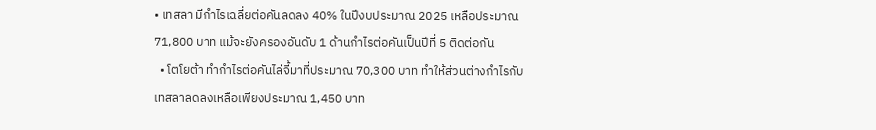• เทสลา มีกำไรเฉลี่ยต่อคันลดลง 40% ในปีงบประมาณ 2025 เหลือประมาณ 71,800 บาท แม้จะยังครองอันดับ 1 ด้านกำไรต่อคันเป็นปีที่ 5 ติดต่อกัน
  • โตโยต้า ทำกำไรต่อคันไล่จี้มาที่ประมาณ 70,300 บาท ทำให้ส่วนต่างกำไรกับเทสลาลดลงเหลือเพียงประมาณ 1,450 บาท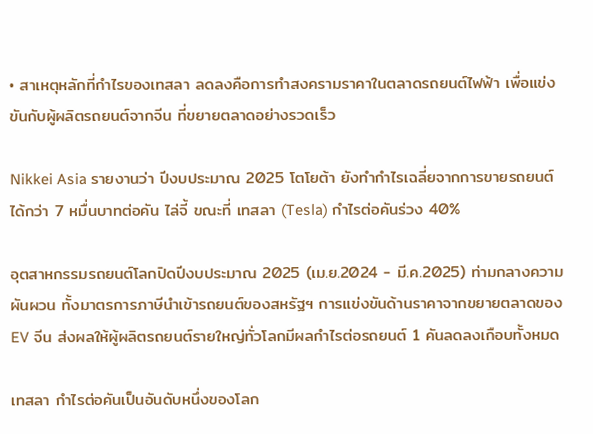• สาเหตุหลักที่กำไรของเทสลา ลดลงคือการทำสงครามราคาในตลาดรถยนต์ไฟฟ้า เพื่อแข่งขันกับผู้ผลิตรถยนต์จากจีน ที่ขยายตลาดอย่างรวดเร็ว

Nikkei Asia รายงานว่า ปีงบประมาณ 2025 โตโยต้า ยังทำกำไรเฉลี่ยจากการขายรถยนต์ได้กว่า 7 หมื่นบาทต่อคัน ไล่จี้ ขณะที่ เทสลา (Tesla) กำไรต่อคันร่วง 40%

อุตสาหกรรมรถยนต์โลกปิดปีงบประมาณ 2025 (เม.ย.2024 - มี.ค.2025) ท่ามกลางความผันผวน ทั้งมาตรการภาษีนำเข้ารถยนต์ของสหรัฐฯ การแข่งขันด้านราคาจากขยายตลาดของ EV จีน ส่งผลให้ผู้ผลิตรถยนต์รายใหญ่ทั่วโลกมีผลกำไรต่อรถยนต์ 1 คันลดลงเกือบทั้งหมด

เทสลา กำไรต่อคันเป็นอันดับหนึ่งของโลก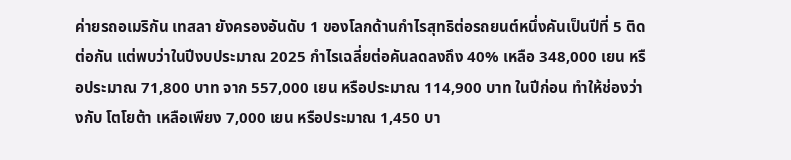ค่ายรถอเมริกัน เทสลา ยังครองอันดับ 1 ของโลกด้านกำไรสุทธิต่อรถยนต์หนึ่งคันเป็นปีที่ 5 ติดต่อกัน แต่พบว่าในปีงบประมาณ 2025 กำไรเฉลี่ยต่อคันลดลงถึง 40% เหลือ 348,000 เยน หรือประมาณ 71,800 บาท จาก 557,000 เยน หรือประมาณ 114,900 บาท ในปีก่อน ทำให้ช่องว่างกับ โตโยต้า เหลือเพียง 7,000 เยน หรือประมาณ 1,450 บา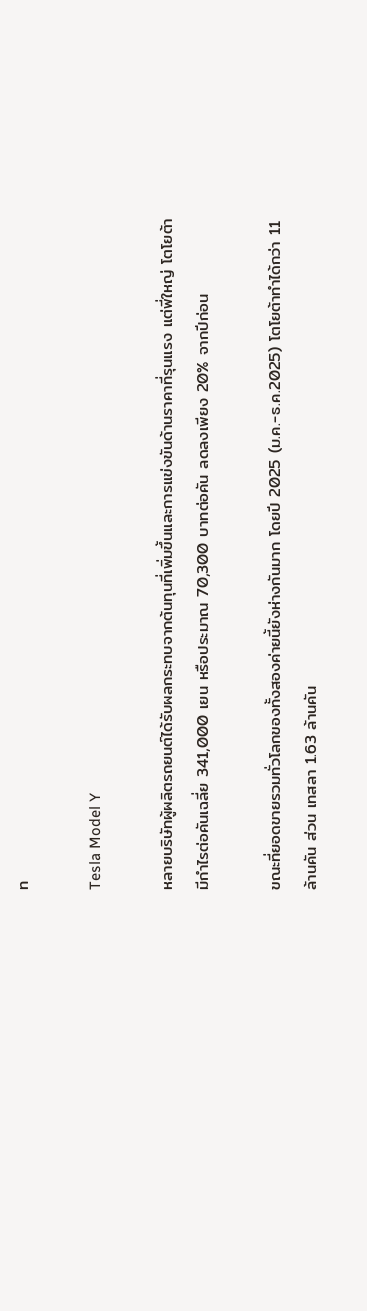ท

Tesla Model Y

หลายบริษัทผู้ผลิตรถยนต์ได้รับผลกระทบจากต้นทุนที่เพิ่มขึ้นและการแข่งขันด้านราคาที่รุนแรง แต่พี่ใหญ่ โตโยต้า มีกำไรต่อคันเฉลี่ย 341,000 เยน หรือประมาณ 70,300 บาทต่อคัน ลดลงเพียง 20% จากปีก่อน

ขณะที่ยอดขายรวมทั่วโลกของทั้งสองค่ายนี้ยังห่างกันมาก โดยปี 2025 (ม.ค.-ธ.ค.2025) โตโยต้าทำได้กว่า 11 ล้านคัน ส่วน เทสลา 1.63 ล้านคัน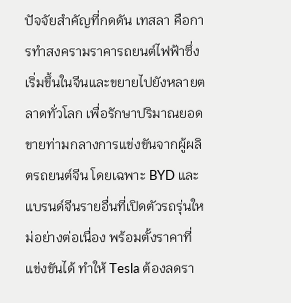ปัจจัยสำคัญที่กดดัน เทสลา คือการทำสงครามราคารถยนต์ไฟฟ้าซึ่งเริ่มขึ้นในจีนและขยายไปยังหลายตลาดทั่วโลก เพื่อรักษาปริมาณยอดขายท่ามกลางการแข่งขันจากผู้ผลิตรถยนต์จีน โดยเฉพาะ BYD และแบรนด์จีนรายอื่นที่เปิดตัวรถรุ่นใหม่อย่างต่อเนื่อง พร้อมตั้งราคาที่แข่งขันได้ ทำให้ Tesla ต้องลดรา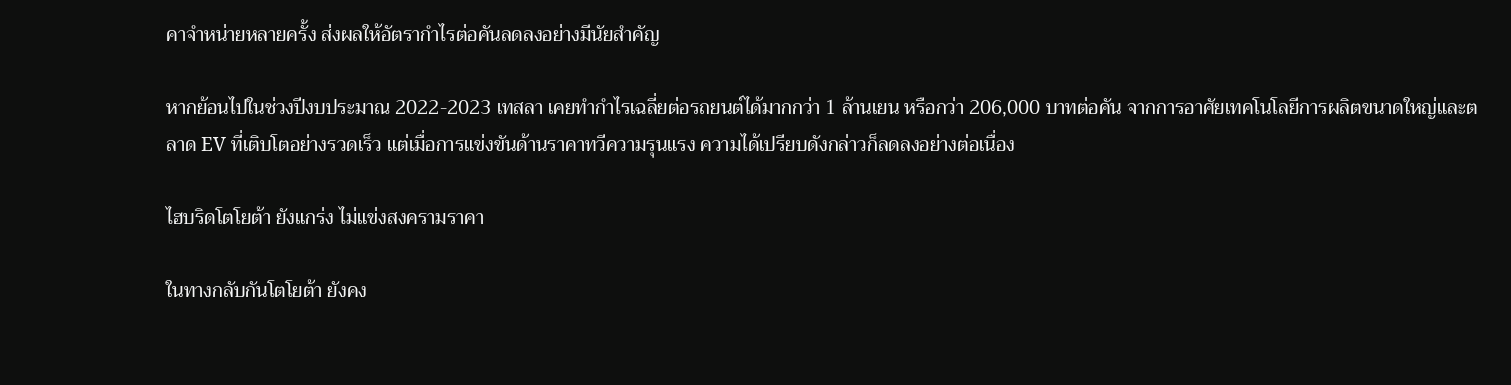คาจำหน่ายหลายครั้ง ส่งผลให้อัตรากำไรต่อคันลดลงอย่างมีนัยสำคัญ

หากย้อนไปในช่วงปีงบประมาณ 2022-2023 เทสลา เคยทำกำไรเฉลี่ยต่อรถยนต์ได้มากกว่า 1 ล้านเยน หรือกว่า 206,000 บาทต่อคัน จากการอาศัยเทคโนโลยีการผลิตขนาดใหญ่และตลาด EV ที่เติบโตอย่างรวดเร็ว แต่เมื่อการแข่งขันด้านราคาทวีความรุนแรง ความได้เปรียบดังกล่าวก็ลดลงอย่างต่อเนื่อง

ไฮบริดโตโยต้า ยังแกร่ง ไม่แข่งสงครามราคา

ในทางกลับกันโตโยต้า ยังคง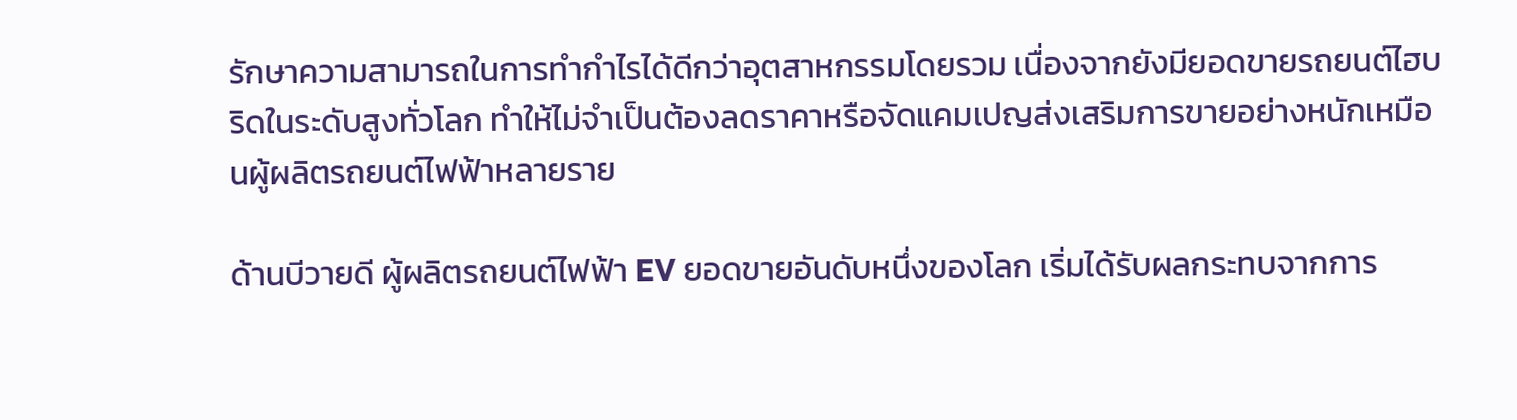รักษาความสามารถในการทำกำไรได้ดีกว่าอุตสาหกรรมโดยรวม เนื่องจากยังมียอดขายรถยนต์ไฮบริดในระดับสูงทั่วโลก ทำให้ไม่จำเป็นต้องลดราคาหรือจัดแคมเปญส่งเสริมการขายอย่างหนักเหมือนผู้ผลิตรถยนต์ไฟฟ้าหลายราย

ด้านบีวายดี ผู้ผลิตรถยนต์ไฟฟ้า EV ยอดขายอันดับหนึ่งของโลก เริ่มได้รับผลกระทบจากการ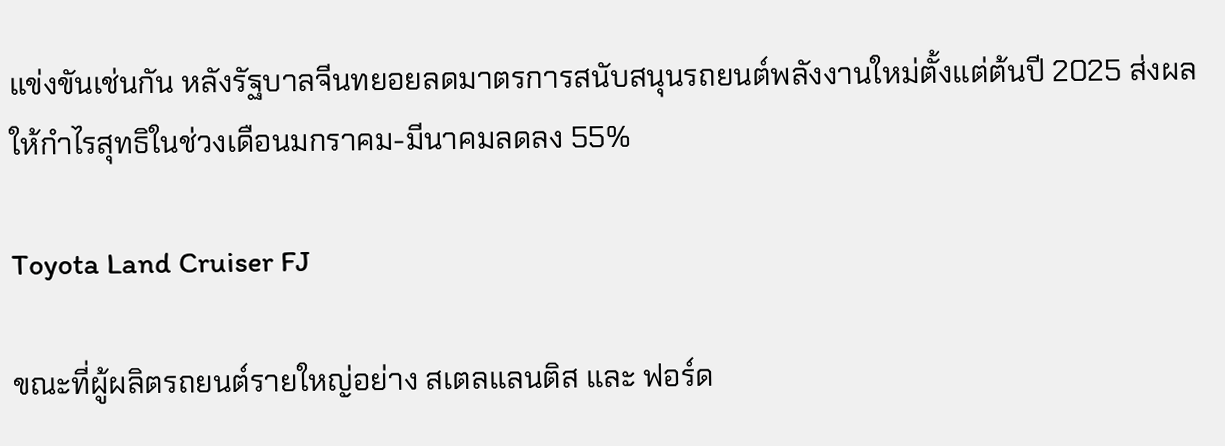แข่งขันเช่นกัน หลังรัฐบาลจีนทยอยลดมาตรการสนับสนุนรถยนต์พลังงานใหม่ตั้งแต่ต้นปี 2025 ส่งผลให้กำไรสุทธิในช่วงเดือนมกราคม-มีนาคมลดลง 55%

Toyota Land Cruiser FJ

ขณะที่ผู้ผลิตรถยนต์รายใหญ่อย่าง สเตลแลนติส และ ฟอร์ด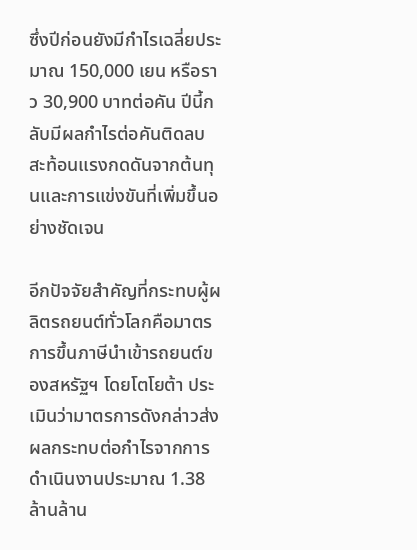ซึ่งปีก่อนยังมีกำไรเฉลี่ยประมาณ 150,000 เยน หรือราว 30,900 บาทต่อคัน ปีนี้กลับมีผลกำไรต่อคันติดลบ สะท้อนแรงกดดันจากต้นทุนและการแข่งขันที่เพิ่มขึ้นอย่างชัดเจน

อีกปัจจัยสำคัญที่กระทบผู้ผลิตรถยนต์ทั่วโลกคือมาตรการขึ้นภาษีนำเข้ารถยนต์ของสหรัฐฯ โดยโตโยต้า ประเมินว่ามาตรการดังกล่าวส่งผลกระทบต่อกำไรจากการดำเนินงานประมาณ 1.38 ล้านล้าน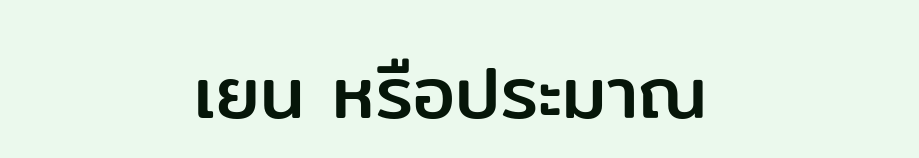เยน หรือประมาณ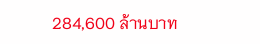284,600 ล้านบาท